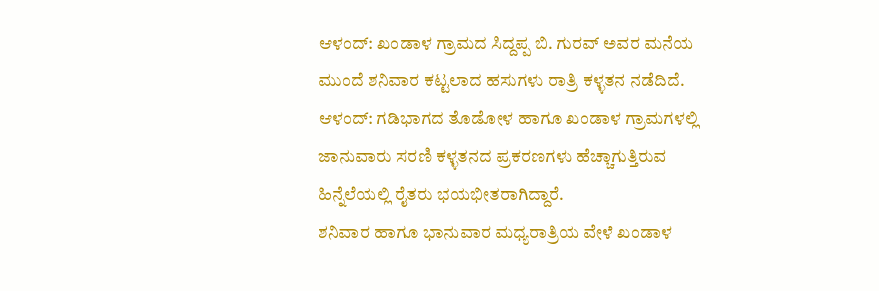ಆಳಂದ್: ಖಂಡಾಳ ಗ್ರಾಮದ ಸಿದ್ದಪ್ಪ ಬಿ. ಗುರವ್ ಅವರ ಮನೆಯ ಮುಂದೆ ಶನಿವಾರ ಕಟ್ಟಲಾದ ಹಸುಗಳು ರಾತ್ರಿ ಕಳ್ಳತನ ನಡೆದಿದೆ.
ಆಳಂದ್: ಗಡಿಭಾಗದ ತೊಡೋಳ ಹಾಗೂ ಖಂಡಾಳ ಗ್ರಾಮಗಳಲ್ಲಿ ಜಾನುವಾರು ಸರಣಿ ಕಳ್ಳತನದ ಪ್ರಕರಣಗಳು ಹೆಚ್ಚಾಗುತ್ತಿರುವ ಹಿನ್ನೆಲೆಯಲ್ಲಿ ರೈತರು ಭಯಭೀತರಾಗಿದ್ದಾರೆ.
ಶನಿವಾರ ಹಾಗೂ ಭಾನುವಾರ ಮಧ್ಯರಾತ್ರಿಯ ವೇಳೆ ಖಂಡಾಳ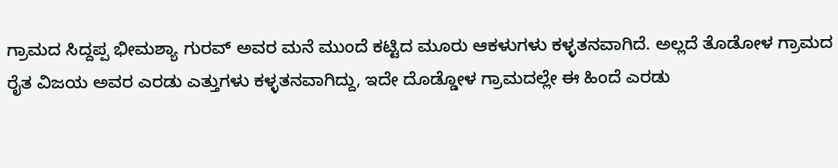ಗ್ರಾಮದ ಸಿದ್ದಪ್ಪ ಭೀಮಶ್ಯಾ ಗುರವ್ ಅವರ ಮನೆ ಮುಂದೆ ಕಟ್ಟಿದ ಮೂರು ಆಕಳುಗಳು ಕಳ್ಳತನವಾಗಿದೆ. ಅಲ್ಲದೆ ತೊಡೋಳ ಗ್ರಾಮದ ರೈತ ವಿಜಯ ಅವರ ಎರಡು ಎತ್ತುಗಳು ಕಳ್ಳತನವಾಗಿದ್ದು, ಇದೇ ದೊಡ್ಡೋಳ ಗ್ರಾಮದಲ್ಲೇ ಈ ಹಿಂದೆ ಎರಡು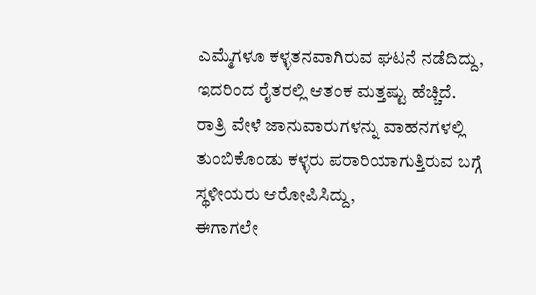ಎಮ್ಮೆಗಳೂ ಕಳ್ಳತನವಾಗಿರುವ ಘಟನೆ ನಡೆದಿದ್ದು, ಇದರಿಂದ ರೈತರಲ್ಲಿ ಆತಂಕ ಮತ್ತಷ್ಟು ಹೆಚ್ಚಿದೆ.
ರಾತ್ರಿ ವೇಳೆ ಜಾನುವಾರುಗಳನ್ನು ವಾಹನಗಳಲ್ಲಿ ತುಂಬಿಕೊಂಡು ಕಳ್ಳರು ಪರಾರಿಯಾಗುತ್ತಿರುವ ಬಗ್ಗೆ ಸ್ಥಳೀಯರು ಆರೋಪಿಸಿದ್ದು,
ಈಗಾಗಲೇ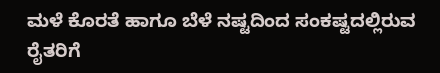ಮಳೆ ಕೊರತೆ ಹಾಗೂ ಬೆಳೆ ನಷ್ಟದಿಂದ ಸಂಕಷ್ಟದಲ್ಲಿರುವ ರೈತರಿಗೆ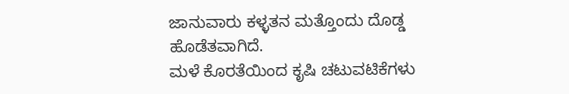ಜಾನುವಾರು ಕಳ್ಳತನ ಮತ್ತೊಂದು ದೊಡ್ಡ ಹೊಡೆತವಾಗಿದೆ.
ಮಳೆ ಕೊರತೆಯಿಂದ ಕೃಷಿ ಚಟುವಟಿಕೆಗಳು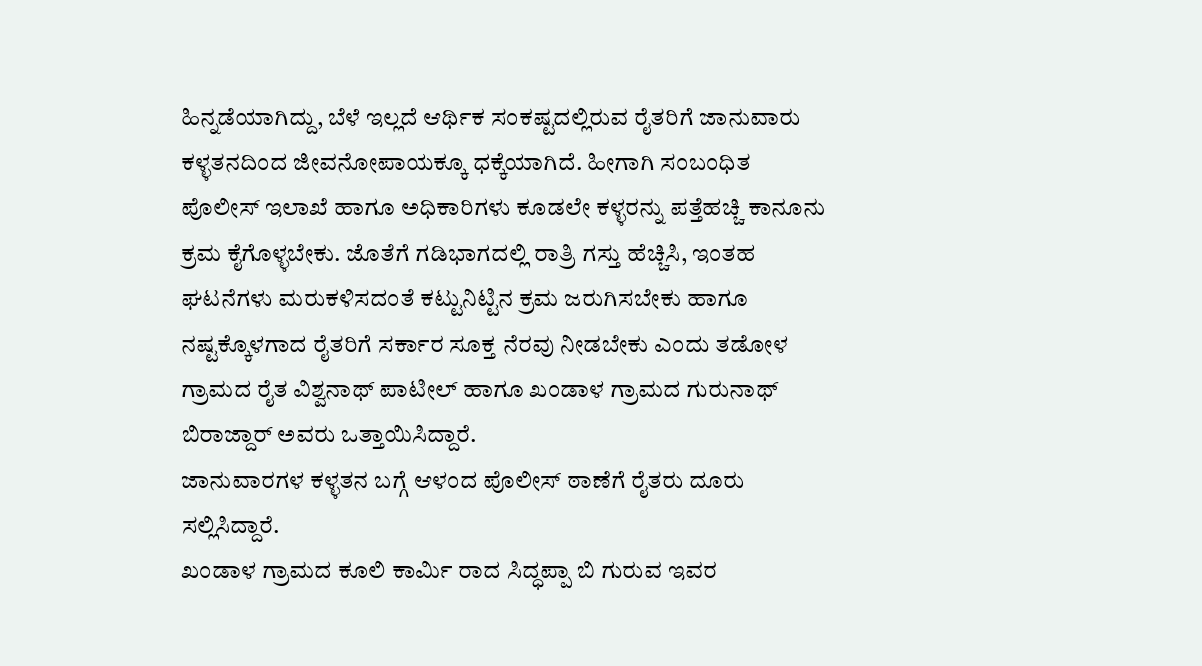ಹಿನ್ನಡೆಯಾಗಿದ್ದು, ಬೆಳೆ ಇಲ್ಲದೆ ಆರ್ಥಿಕ ಸಂಕಷ್ಟದಲ್ಲಿರುವ ರೈತರಿಗೆ ಜಾನುವಾರು ಕಳ್ಳತನದಿಂದ ಜೀವನೋಪಾಯಕ್ಕೂ ಧಕ್ಕೆಯಾಗಿದೆ. ಹೀಗಾಗಿ ಸಂಬಂಧಿತ ಪೊಲೀಸ್ ಇಲಾಖೆ ಹಾಗೂ ಅಧಿಕಾರಿಗಳು ಕೂಡಲೇ ಕಳ್ಳರನ್ನು ಪತ್ತೆಹಚ್ಚಿ ಕಾನೂನು ಕ್ರಮ ಕೈಗೊಳ್ಳಬೇಕು. ಜೊತೆಗೆ ಗಡಿಭಾಗದಲ್ಲಿ ರಾತ್ರಿ ಗಸ್ತು ಹೆಚ್ಚಿಸಿ, ಇಂತಹ ಘಟನೆಗಳು ಮರುಕಳಿಸದಂತೆ ಕಟ್ಟುನಿಟ್ಟಿನ ಕ್ರಮ ಜರುಗಿಸಬೇಕು ಹಾಗೂ ನಷ್ಟಕ್ಕೊಳಗಾದ ರೈತರಿಗೆ ಸರ್ಕಾರ ಸೂಕ್ತ ನೆರವು ನೀಡಬೇಕು ಎಂದು ತಡೋಳ ಗ್ರಾಮದ ರೈತ ವಿಶ್ವನಾಥ್ ಪಾಟೀಲ್ ಹಾಗೂ ಖಂಡಾಳ ಗ್ರಾಮದ ಗುರುನಾಥ್ ಬಿರಾಜ್ದಾರ್ ಅವರು ಒತ್ತಾಯಿಸಿದ್ದಾರೆ.
ಜಾನುವಾರಗಳ ಕಳ್ಳತನ ಬಗ್ಗೆ ಆಳಂದ ಪೊಲೀಸ್ ಠಾಣೆಗೆ ರೈತರು ದೂರು ಸಲ್ಲಿಸಿದ್ದಾರೆ.
ಖಂಡಾಳ ಗ್ರಾಮದ ಕೂಲಿ ಕಾರ್ಮಿ ರಾದ ಸಿದ್ಧಪ್ಪಾ ಬಿ ಗುರುವ ಇವರ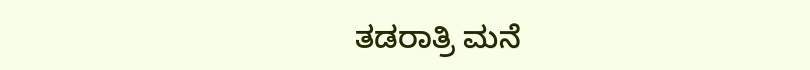ತಡರಾತ್ರಿ ಮನೆ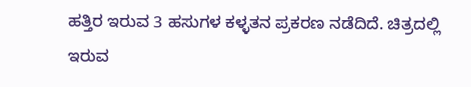ಹತ್ತಿರ ಇರುವ 3 ಹಸುಗಳ ಕಳ್ಳತನ ಪ್ರಕರಣ ನಡೆದಿದೆ. ಚಿತ್ರದಲ್ಲಿ ಇರುವ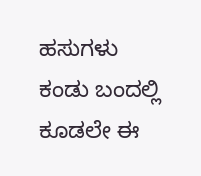ಹಸುಗಳು ಕಂಡು ಬಂದಲ್ಲಿ ಕೂಡಲೇ ಈ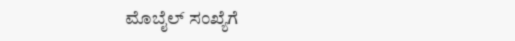ಮೊಬೈಲ್ ಸಂಖ್ಯೆಗೆ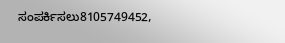ಸಂಪರ್ಕಿಸಲು8105749452,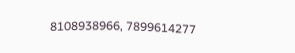8108938966, 7899614277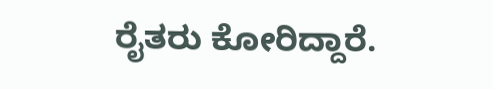ರೈತರು ಕೋರಿದ್ದಾರೆ.